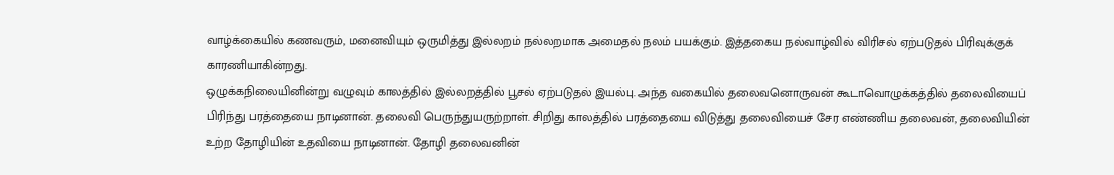வாழ்க்கையில் கணவரும், மனைவியும் ஒருமித்து இல்லறம் நல்லறமாக அமைதல் நலம் பயக்கும். இத்தகைய நல்வாழ்வில் விரிசல் ஏற்படுதல் பிரிவுக்குக் காரணியாகின்றது.
ஒழுக்கநிலையினின்று வழுவும் காலத்தில் இல்லறத்தில் பூசல் ஏற்படுதல் இயல்பு. அந்த வகையில் தலைவனொருவன் கூடாவொழுக்கத்தில் தலைவியைப் பிரிந்து பரத்தையை நாடினான். தலைவி பெருந்துயருற்றாள். சிறிது காலத்தில் பரத்தையை விடுத்து தலைவியைச் சேர எண்ணிய தலைவன், தலைவியின் உற்ற தோழியின் உதவியை நாடினான். தோழி தலைவனின்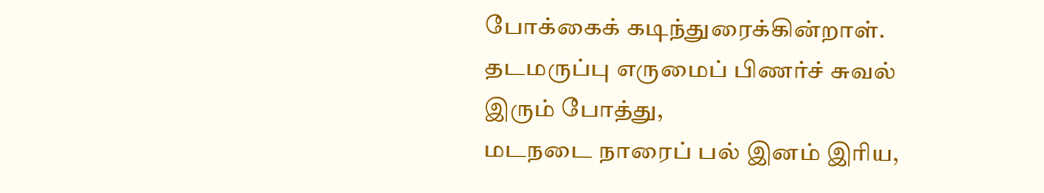போக்கைக் கடிந்துரைக்கின்றாள்.
தடமருப்பு எருமைப் பிணர்ச் சுவல்
இரும் போத்து,
மடநடை நாரைப் பல் இனம் இரிய,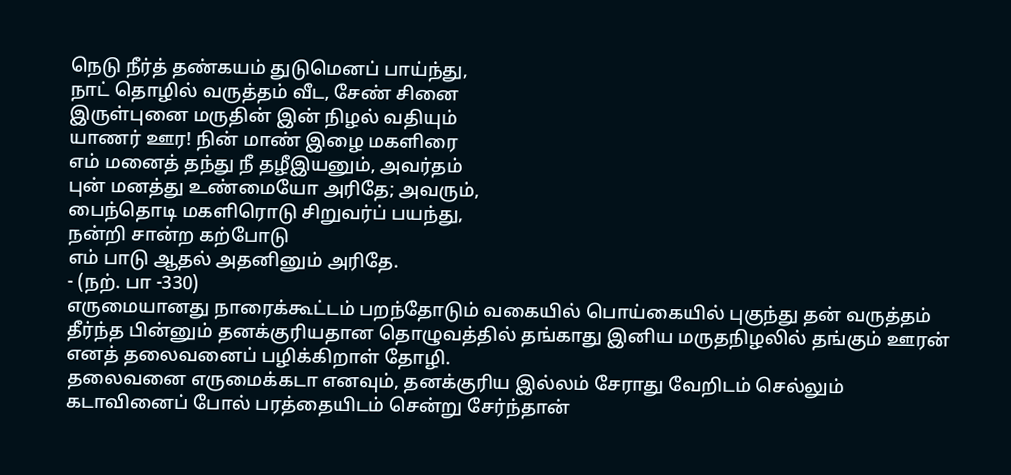நெடு நீர்த் தண்கயம் துடுமெனப் பாய்ந்து,
நாட் தொழில் வருத்தம் வீட, சேண் சினை
இருள்புனை மருதின் இன் நிழல் வதியும்
யாணர் ஊர! நின் மாண் இழை மகளிரை
எம் மனைத் தந்து நீ தழீஇயனும், அவர்தம்
புன் மனத்து உண்மையோ அரிதே; அவரும்,
பைந்தொடி மகளிரொடு சிறுவர்ப் பயந்து,
நன்றி சான்ற கற்போடு
எம் பாடு ஆதல் அதனினும் அரிதே.
- (நற். பா -330)
எருமையானது நாரைக்கூட்டம் பறந்தோடும் வகையில் பொய்கையில் புகுந்து தன் வருத்தம் தீர்ந்த பின்னும் தனக்குரியதான தொழுவத்தில் தங்காது இனிய மருதநிழலில் தங்கும் ஊரன் எனத் தலைவனைப் பழிக்கிறாள் தோழி.
தலைவனை எருமைக்கடா எனவும், தனக்குரிய இல்லம் சேராது வேறிடம் செல்லும் கடாவினைப் போல் பரத்தையிடம் சென்று சேர்ந்தான்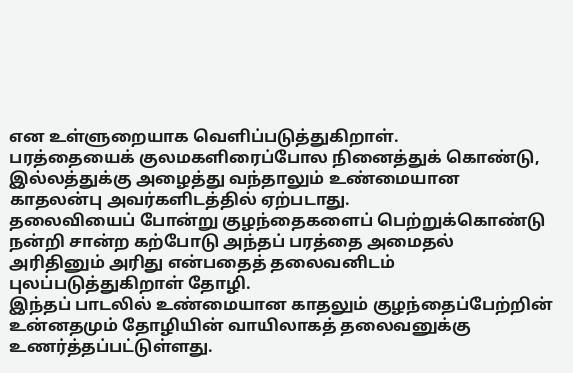என உள்ளுறையாக வெளிப்படுத்துகிறாள்.
பரத்தையைக் குலமகளிரைப்போல நினைத்துக் கொண்டு, இல்லத்துக்கு அழைத்து வந்தாலும் உண்மையான காதலன்பு அவர்களிடத்தில் ஏற்படாது.
தலைவியைப் போன்று குழந்தைகளைப் பெற்றுக்கொண்டு நன்றி சான்ற கற்போடு அந்தப் பரத்தை அமைதல் அரிதினும் அரிது என்பதைத் தலைவனிடம் புலப்படுத்துகிறாள் தோழி.
இந்தப் பாடலில் உண்மையான காதலும் குழந்தைப்பேற்றின் உன்னதமும் தோழியின் வாயிலாகத் தலைவனுக்கு உணர்த்தப்பட்டுள்ளது.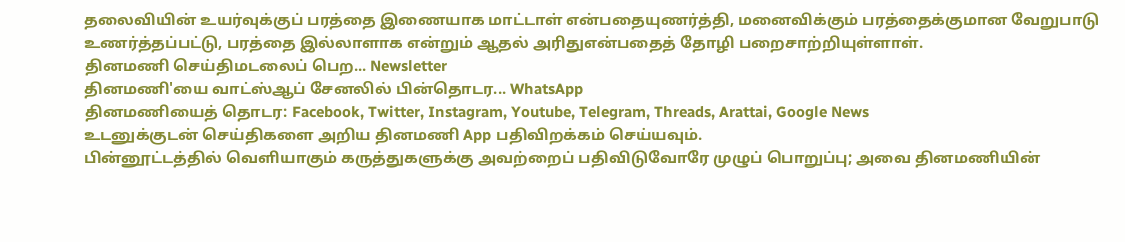தலைவியின் உயர்வுக்குப் பரத்தை இணையாக மாட்டாள் என்பதையுணர்த்தி, மனைவிக்கும் பரத்தைக்குமான வேறுபாடு உணர்த்தப்பட்டு, பரத்தை இல்லாளாக என்றும் ஆதல் அரிதுஎன்பதைத் தோழி பறைசாற்றியுள்ளாள்.
தினமணி செய்திமடலைப் பெற... Newsletter
தினமணி'யை வாட்ஸ்ஆப் சேனலில் பின்தொடர... WhatsApp
தினமணியைத் தொடர: Facebook, Twitter, Instagram, Youtube, Telegram, Threads, Arattai, Google News
உடனுக்குடன் செய்திகளை அறிய தினமணி App பதிவிறக்கம் செய்யவும்.
பின்னூட்டத்தில் வெளியாகும் கருத்துகளுக்கு அவற்றைப் பதிவிடுவோரே முழுப் பொறுப்பு; அவை தினமணியின்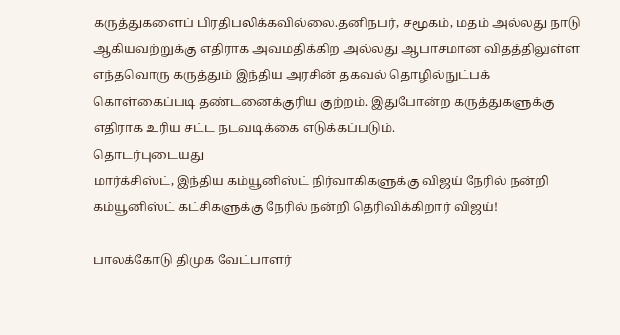கருத்துகளைப் பிரதிபலிக்கவில்லை.தனிநபர், சமூகம், மதம் அல்லது நாடு ஆகியவற்றுக்கு எதிராக அவமதிக்கிற அல்லது ஆபாசமான விதத்திலுள்ள எந்தவொரு கருத்தும் இந்திய அரசின் தகவல் தொழில்நுட்பக் கொள்கைப்படி தண்டனைக்குரிய குற்றம். இதுபோன்ற கருத்துகளுக்கு எதிராக உரிய சட்ட நடவடிக்கை எடுக்கப்படும்.
தொடர்புடையது
மார்க்சிஸ்ட், இந்திய கம்யூனிஸ்ட் நிர்வாகிகளுக்கு விஜய் நேரில் நன்றி
கம்யூனிஸ்ட் கட்சிகளுக்கு நேரில் நன்றி தெரிவிக்கிறார் விஜய்!

பாலக்கோடு திமுக வேட்பாளர்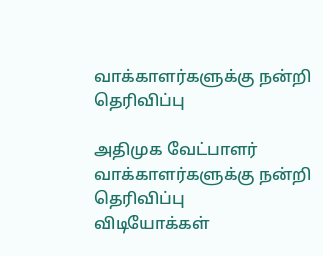வாக்காளர்களுக்கு நன்றி தெரிவிப்பு

அதிமுக வேட்பாளர் வாக்காளர்களுக்கு நன்றி தெரிவிப்பு
விடியோக்கள்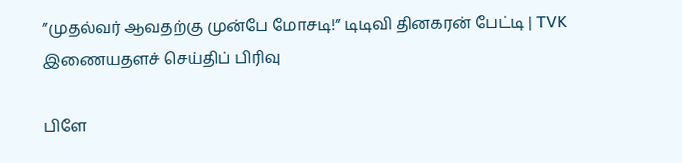”முதல்வர் ஆவதற்கு முன்பே மோசடி!” டிடிவி தினகரன் பேட்டி | TVK
இணையதளச் செய்திப் பிரிவு

பிளே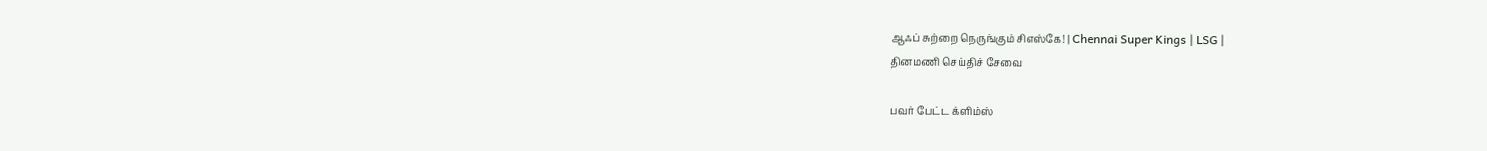ஆஃப் சுற்றை நெருங்கும் சிஎஸ்கே! | Chennai Super Kings | LSG |
தினமணி செய்திச் சேவை

பவர் பேட்ட க்ளிம்ஸ்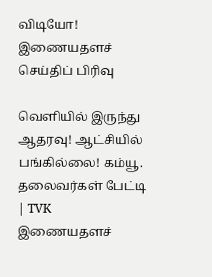விடியோ!
இணையதளச் செய்திப் பிரிவு

வெளியில் இருந்து ஆதரவு! ஆட்சியில் பங்கில்லை! கம்யூ. தலைவர்கள் பேட்டி | TVK
இணையதளச்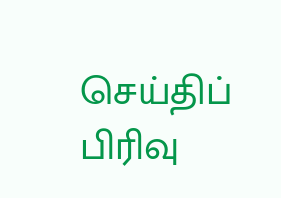செய்திப் பிரிவு